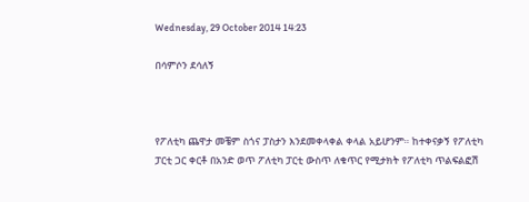Wednesday, 29 October 2014 14:23

በሳምሶን ደሳለኝ



የፖለቲካ ጨዋታ መቼም ስጎና ፓስታን እንደመቀላቀል ቀላል አይሆንም። ከተቀናቃኝ የፖለቲካ ፓርቲ ጋር ቀርቶ በአንድ ወጥ ፖለቲካ ፓርቲ ውስጥ ለቁጥር የሚታክት የፖለቲካ ጥልፍልፎሽ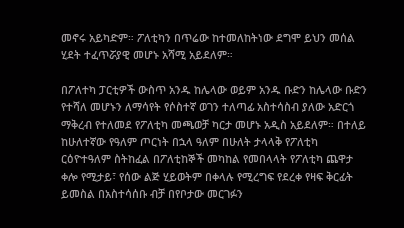መኖሩ አይካድም። ፖለቲካን በጥሬው ከተመለከትነው ደግሞ ይህን መሰል ሂደት ተፈጥሯያዊ መሆኑ አሻሚ አይደለም።

በፖለተካ ፓርቲዎች ውስጥ አንዱ ከሌላው ወይም አንዱ ቡድን ከሌላው ቡድን የተሻለ መሆኑን ለማሳየት የሶስተኛ ወገን ተለጣፊ አስተሳስብ ያለው አድርጎ ማቅረብ የተለመደ የፖለቲካ መጫወቻ ካርታ መሆኑ አዲስ አይደለም። በተለይ ከሁለተኛው የዓለም ጦርነት በኋላ ዓለም በሁለት ታላላቅ የፖለቲካ ርዕዮተዓለም ስትከፈል በፖለቲከኞች መካከል የመበላላት የፖለቲካ ጨዋታ ቀሎ የሚታይ፣ የሰው ልጅ ሂይወትም በቀላሉ የሚረግፍ የደረቀ የዛፍ ቅርፊት ይመስል በአስተሳሰቡ ብቻ በየቦታው መርገፉን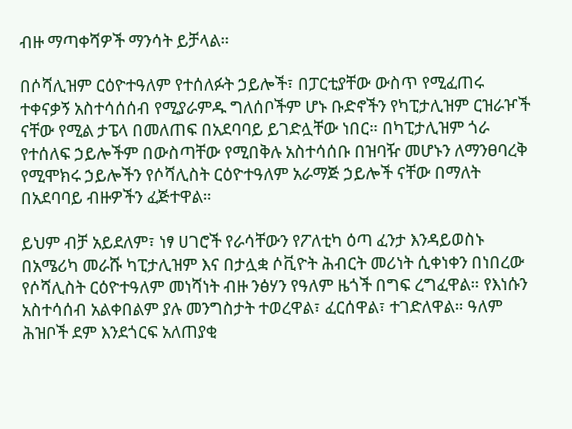ብዙ ማጣቀሻዎች ማንሳት ይቻላል።

በሶሻሊዝም ርዕዮተዓለም የተሰለፉት ኃይሎች፣ በፓርቲያቸው ውስጥ የሚፈጠሩ ተቀናቃኝ አስተሳሰሰብ የሚያራምዱ ግለሰቦችም ሆኑ ቡድኖችን የካፒታሊዝም ርዝራዦች ናቸው የሚል ታፔላ በመለጠፍ በአደባባይ ይገድሏቸው ነበር። በካፒታሊዝም ጎራ የተሰለፍ ኃይሎችም በውስጣቸው የሚበቅሉ አስተሳሰቡ በዝባዥ መሆኑን ለማንፀባረቅ የሚሞክሩ ኃይሎችን የሶሻሊስት ርዕዮተዓለም አራማጅ ኃይሎች ናቸው በማለት በአደባባይ ብዙዎችን ፈጅተዋል።

ይህም ብቻ አይደለም፣ ነፃ ሀገሮች የራሳቸውን የፖለቲካ ዕጣ ፈንታ እንዳይወስኑ በአሜሪካ መራሹ ካፒታሊዝም እና በታሏቋ ሶቪዮት ሕብርት መሪነት ሲቀነቀን በነበረው የሶሻሊስት ርዕዮተዓለም መነሻነት ብዙ ንፅሃን የዓለም ዜጎች በግፍ ረግፈዋል። የእነሱን አስተሳሰብ አልቀበልም ያሉ መንግስታት ተወረዋል፣ ፈርሰዋል፣ ተገድለዋል። ዓለም ሕዝቦች ደም እንደጎርፍ አለጠያቂ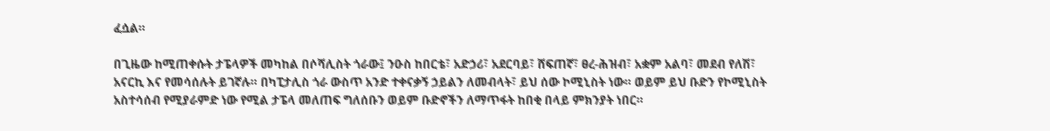ፈሷል።

በጊዜው ከሚጠቀሱት ታፔላዎች መካከል በሶሻሊስት ጎራው፤ ንዑስ ከበርቴ፣ አድኃሪ፣ አደርባይ፣ ሸፍጠኛ፣ ፀረ-ሕዝብ፣ አቋም አልባ፣ መደብ የለሽ፣ አናርኪ እና የመሳሰሉት ይገኛሉ። በካፒታሊስ ጎራ ውስጥ አንድ ተቀናቃኝ ኃይልን ለመብላት፣ ይህ ሰው ኮሚኒስት ነው። ወይም ይህ ቡድን የኮሚኒስት አስተሳሰብ የሚያራምድ ነው የሚል ታፔላ መለጠፍ ግለሰቡን ወይም ቡድኖችን ለማጥፋት ከበቂ በላይ ምክንያት ነበር።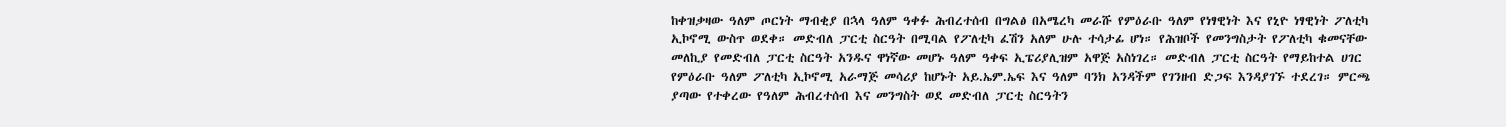ከቀዝቃዛው ዓለም ጦርነት ማብቂያ በኋላ ዓለም ዓቀፉ ሕብረተሰብ በግልፅ በአሜረካ መራሹ የምዕራቡ ዓለም የነፃዊነት እና የኒዮ ነፃዊነት ፖለቲካ ኢኮኖሚ ውስጥ ወደቀ። መድብለ ፓርቲ ስርዓት በሚባል የፖለቲካ ፈሽን አለም ሁሉ ተሳታፊ ሆነ። የሕዝቦች የመንግስታት የፖለቲካ ቁመናቸው መለኪያ የመድብለ ፓርቲ ስርዓት አንዱና ዋነኛው መሆኑ ዓለም ዓቀፍ ኢፔሪያሊዝም አዋጅ አስነገረ። መድብለ ፓርቲ ስርዓት የማይከተል ሀገር የምዕራቡ ዓለም ፖለቲካ ኢኮኖሚ አራማጅ መሳሪያ ከሆኑት አይ.ኤም.ኤፍ እና ዓለም ባንክ አንዳችም የገንዘብ ድጋፍ እንዳያገኙ ተደረገ። ምርጫ ያጣው የተቀረው የዓለም ሕብረተሰብ እና መንግስት ወደ መድብለ ፓርቲ ስርዓትን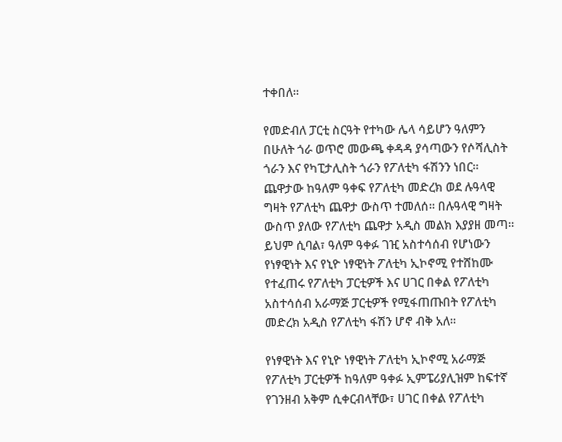ተቀበለ።

የመድብለ ፓርቲ ስርዓት የተካው ሌላ ሳይሆን ዓለምን በሁለት ጎራ ወጥሮ መውጫ ቀዳዳ ያሳጣውን የሶሻሊስት ጎራን እና የካፒታሊስት ጎራን የፖለቲካ ፋሽንን ነበር። ጨዋታው ከዓለም ዓቀፍ የፖለቲካ መድረክ ወደ ሉዓላዊ ግዛት የፖለቲካ ጨዋታ ውስጥ ተመለሰ። በሉዓላዊ ግዛት ውስጥ ያለው የፖለቲካ ጨዋታ አዲስ መልክ እያያዘ መጣ። ይህም ሲባል፣ ዓለም ዓቀፉ ገዢ አስተሳሰብ የሆነውን የነፃዊነት እና የኒዮ ነፃዊነት ፖለቲካ ኢኮኖሚ የተሸከሙ የተፈጠሩ የፖለቲካ ፓርቲዎች እና ሀገር በቀል የፖለቲካ አስተሳሰብ አራማጅ ፓርቲዎች የሚፋጠጡበት የፖለቲካ መድረክ አዲስ የፖለቲካ ፋሽን ሆኖ ብቅ አለ።

የነፃዊነት እና የኒዮ ነፃዊነት ፖለቲካ ኢኮኖሚ አራማጅ የፖለቲካ ፓርቲዎች ከዓለም ዓቀፉ ኢምፔሪያሊዝም ከፍተኛ የገንዘብ አቅም ሲቀርብላቸው፣ ሀገር በቀል የፖለቲካ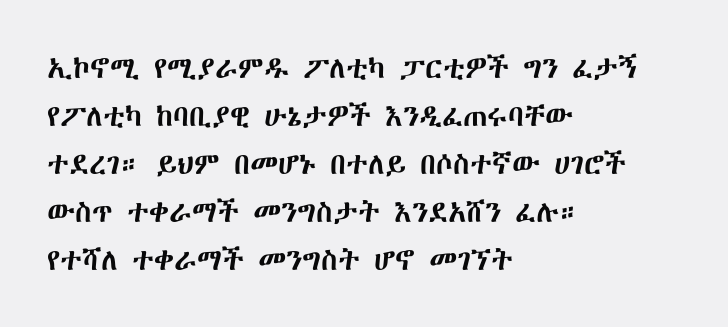ኢኮኖሚ የሚያራምዱ ፖለቲካ ፓርቲዎች ግን ፈታኝ የፖለቲካ ከባቢያዊ ሁኔታዎች እንዲፈጠሩባቸው ተደረገ። ይህም በመሆኑ በተለይ በሶስተኛው ሀገሮች ውስጥ ተቀራማች መንግስታት እንደአሸን ፈሉ። የተሻለ ተቀራማች መንግስት ሆኖ መገኘት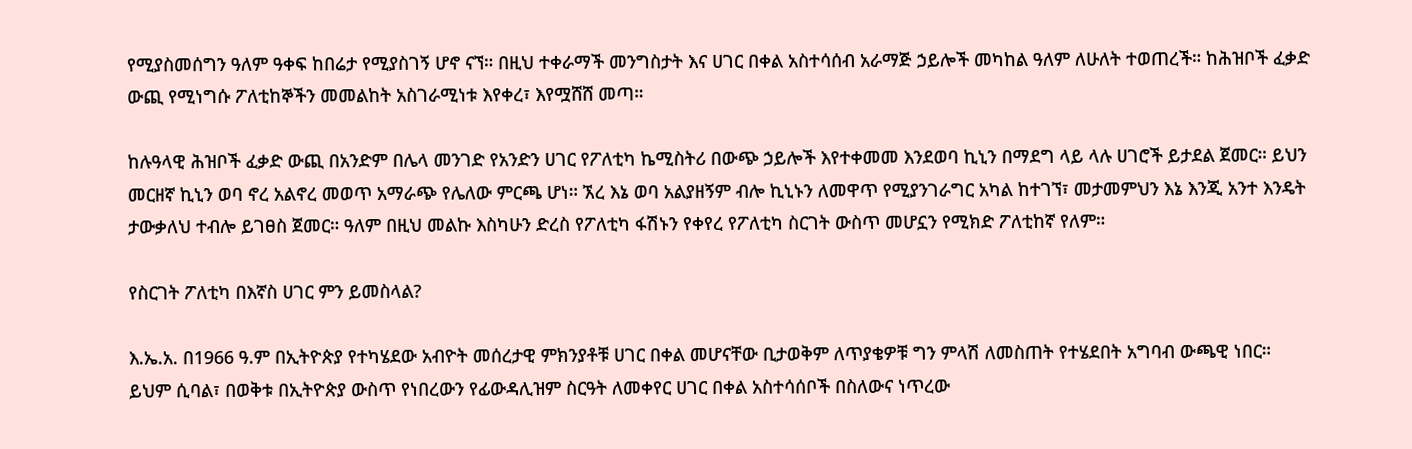የሚያስመሰግን ዓለም ዓቀፍ ከበሬታ የሚያስገኝ ሆኖ ናኘ። በዚህ ተቀራማች መንግስታት እና ሀገር በቀል አስተሳሰብ አራማጅ ኃይሎች መካከል ዓለም ለሁለት ተወጠረች። ከሕዝቦች ፈቃድ ውጪ የሚነግሱ ፖለቲከኞችን መመልከት አስገራሚነቱ እየቀረ፣ እየሟሸሸ መጣ።

ከሉዓላዊ ሕዝቦች ፈቃድ ውጪ በአንድም በሌላ መንገድ የአንድን ሀገር የፖለቲካ ኬሚስትሪ በውጭ ኃይሎች እየተቀመመ እንደወባ ኪኒን በማደግ ላይ ላሉ ሀገሮች ይታደል ጀመር። ይህን መርዘኛ ኪኒን ወባ ኖረ አልኖረ መወጥ አማራጭ የሌለው ምርጫ ሆነ። ኧረ እኔ ወባ አልያዘኝም ብሎ ኪኒኑን ለመዋጥ የሚያንገራግር አካል ከተገኘ፣ መታመምህን እኔ እንጂ አንተ እንዴት ታውቃለህ ተብሎ ይገፀስ ጀመር። ዓለም በዚህ መልኩ እስካሁን ድረስ የፖለቲካ ፋሽኑን የቀየረ የፖለቲካ ስርገት ውስጥ መሆኗን የሚክድ ፖለቲከኛ የለም።

የስርገት ፖለቲካ በእኛስ ሀገር ምን ይመስላል?

እ.ኤ.አ. በ1966 ዓ.ም በኢትዮጵያ የተካሄደው አብዮት መሰረታዊ ምክንያቶቹ ሀገር በቀል መሆናቸው ቢታወቅም ለጥያቄዎቹ ግን ምላሽ ለመስጠት የተሄደበት አግባብ ውጫዊ ነበር። ይህም ሲባል፣ በወቅቱ በኢትዮጵያ ውስጥ የነበረውን የፊውዳሊዝም ስርዓት ለመቀየር ሀገር በቀል አስተሳሰቦች በስለውና ነጥረው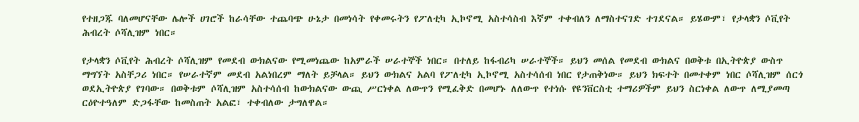የተዘጋጁ ባለመሆናቸው ሌሎች ሀገሮች ከራሳቸው ተጨባጭ ሁኔታ በመነሳት የቀመሩትን የፖለቲካ ኢኮኖሚ አስተሳስብ እኛም ተቀብለን ለማስተናገድ ተገደናል። ይሄውም፣ የታላቋን ሶቪየት ሕብረት ሶሻሊዝም ነበር።

የታላቋን ሶቪየት ሕብረት ሶሻሊዝም የመደብ ውክልናው የሚመነጨው ከአምራች ሠራተኞች ነበር። በተለይ ከፋብሪካ ሠራተኞች። ይህን መሰል የመደብ ውክልና በወቅቱ በኢትዮጵያ ውስጥ ማግኘት አስቸጋሪ ነበር። የሠራተኛም መደብ አልነበረም ማለት ይቻላል። ይህን ውክልና አልባ የፖለቲካ ኢኮኖሚ አስተሳሰብ ነበር የታጠቅነው። ይህን ክፍተት በመተቀም ነበር ሶሻሊዝም ሰርጎ ወደኢትዮጵያ የገባው። በወቅቱም ሶሻሊዝም አስተሳሰብ ከውክልናው ውጪ ሥርነቀል ለውጥን የሚፈቅድ በመሆኑ ለለውጥ የተነሱ የዩንቨርስቲ ተማሪዎችም ይህን ስርነቀል ለውጥ ለሚያመጣ ርዕዮተዓለም ድጋፋቸው ከመስጠት አልፎ፣ ተቀብለው ታግለዋል።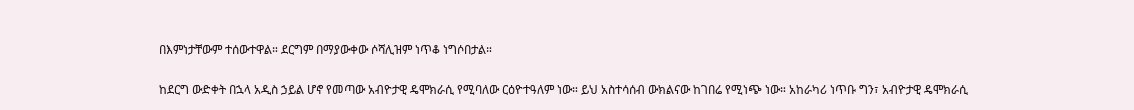በእምነታቸውም ተሰውተዋል። ደርግም በማያውቀው ሶሻሊዝም ነጥቆ ነግሶበታል።

ከደርግ ውድቀት በኋላ አዲስ ኃይል ሆኖ የመጣው አብዮታዊ ዴሞክራሲ የሚባለው ርዕዮተዓለም ነው። ይህ አስተሳሰብ ውክልናው ከገበሬ የሚነጭ ነው። አከራካሪ ነጥቡ ግን፣ አብዮታዊ ዴሞክራሲ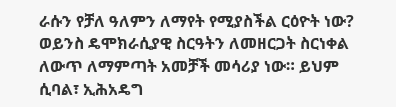ራሱን የቻለ ዓለምን ለማየት የሚያስችል ርዕዮት ነው? ወይንስ ዴሞክራሲያዊ ስርዓትን ለመዘርጋት ስርነቀል ለውጥ ለማምጣት አመቻች መሳሪያ ነው። ይህም ሲባል፣ ኢሕአዴግ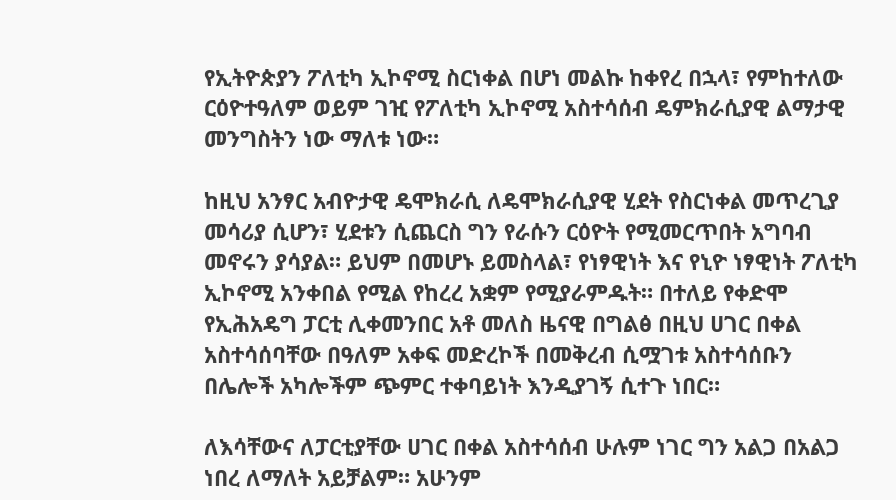የኢትዮጵያን ፖለቲካ ኢኮኖሚ ስርነቀል በሆነ መልኩ ከቀየረ በኋላ፣ የምከተለው ርዕዮተዓለም ወይም ገዢ የፖለቲካ ኢኮኖሚ አስተሳሰብ ዴምክራሲያዊ ልማታዊ መንግስትን ነው ማለቱ ነው።

ከዚህ አንፃር አብዮታዊ ዴሞክራሲ ለዴሞክራሲያዊ ሂደት የስርነቀል መጥረጊያ መሳሪያ ሲሆን፣ ሂደቱን ሲጨርስ ግን የራሱን ርዕዮት የሚመርጥበት አግባብ መኖሩን ያሳያል። ይህም በመሆኑ ይመስላል፣ የነፃዊነት እና የኒዮ ነፃዊነት ፖለቲካ ኢኮኖሚ አንቀበል የሚል የከረረ አቋም የሚያራምዱት። በተለይ የቀድሞ የኢሕአዴግ ፓርቲ ሊቀመንበር አቶ መለስ ዜናዊ በግልፅ በዚህ ሀገር በቀል አስተሳሰባቸው በዓለም አቀፍ መድረኮች በመቅረብ ሲሟገቱ አስተሳሰቡን በሌሎች አካሎችም ጭምር ተቀባይነት እንዲያገኝ ሲተጉ ነበር።

ለእሳቸውና ለፓርቲያቸው ሀገር በቀል አስተሳሰብ ሁሉም ነገር ግን አልጋ በአልጋ ነበረ ለማለት አይቻልም። አሁንም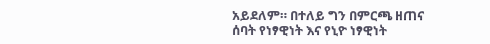አይደለም። በተለይ ግን በምርጫ ዘጠና ሰባት የነፃዊነት እና የኒዮ ነፃዊነት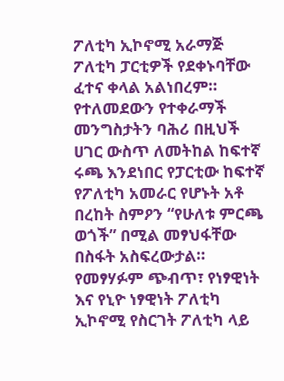ፖለቲካ ኢኮኖሚ አራማጅ ፖለቲካ ፓርቲዎች የደቀኑባቸው ፈተና ቀላል አልነበረም። የተለመደውን የተቀራማች መንግስታትን ባሕሪ በዚህች ሀገር ውስጥ ለመትከል ከፍተኛ ሩጫ እንደነበር የፓርቲው ከፍተኛ የፖለቲካ አመራር የሆኑት አቶ በረከት ስምዖን “የሁለቱ ምርጫ ወጎች” በሚል መፃህፋቸው በስፋት አስፍረውታል። የመፃሃፉም ጭብጥ፣ የነፃዊነት እና የኒዮ ነፃዊነት ፖለቲካ ኢኮኖሚ የስርገት ፖለቲካ ላይ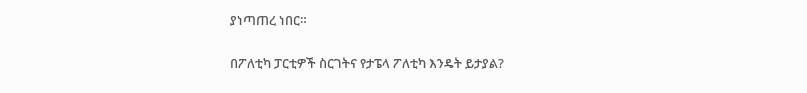ያነጣጠረ ነበር።

በፖለቲካ ፓርቲዎች ስርገትና የታፔላ ፖለቲካ እንዴት ይታያል?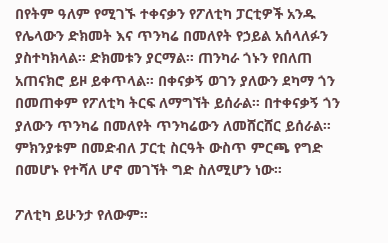በየትም ዓለም የሚገኙ ተቀናቃን የፖለቲካ ፓርቲዎች አንዱ የሌላውን ድክመት እና ጥንካሬ በመለየት የኃይል አሰላለፉን ያስተካክላል። ድክመቱን ያርማል። ጠንካራ ጎኑን የበለጠ አጠናክሮ ይዞ ይቀጥላል። በቀናቃኝ ወገን ያለውን ደካማ ጎን በመጠቀም የፖለቲካ ትርፍ ለማግኘት ይሰራል። በተቀናቃኝ ጎን ያለውን ጥንካሬ በመለየት ጥንካሬውን ለመሸርሸር ይሰራል። ምክንያቱም በመድብለ ፓርቲ ስርዓት ውስጥ ምርጫ የግድ በመሆኑ የተሻለ ሆኖ መገኘት ግድ ስለሚሆን ነው።

ፖለቲካ ይሁንታ የለውም።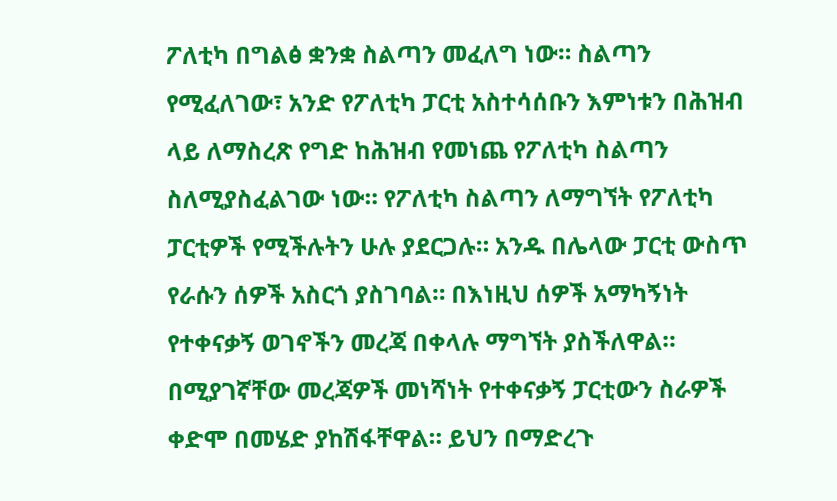ፖለቲካ በግልፅ ቋንቋ ስልጣን መፈለግ ነው። ስልጣን የሚፈለገው፣ አንድ የፖለቲካ ፓርቲ አስተሳሰቡን እምነቱን በሕዝብ ላይ ለማስረጽ የግድ ከሕዝብ የመነጨ የፖለቲካ ስልጣን ስለሚያስፈልገው ነው። የፖለቲካ ስልጣን ለማግኘት የፖለቲካ ፓርቲዎች የሚችሉትን ሁሉ ያደርጋሉ። አንዱ በሌላው ፓርቲ ውስጥ የራሱን ሰዎች አስርጎ ያስገባል። በእነዚህ ሰዎች አማካኝነት የተቀናቃኝ ወገኖችን መረጃ በቀላሉ ማግኘት ያስችለዋል። በሚያገኛቸው መረጃዎች መነሻነት የተቀናቃኝ ፓርቲውን ስራዎች ቀድሞ በመሄድ ያከሽፋቸዋል። ይህን በማድረጉ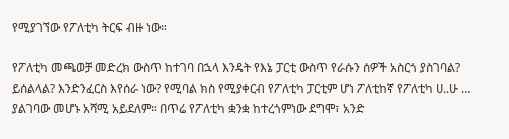የሚያገኘው የፖለቲካ ትርፍ ብዙ ነው።

የፖለቲካ መጫወቻ መድረክ ውስጥ ከተገባ በኋላ እንዴት የእኔ ፓርቲ ውስጥ የራሱን ሰዎች አስርጎ ያስገባል? ይሰልላል? እንድንፈርስ እየሰራ ነው? የሚባል ክስ የሚያቀርብ የፖለቲካ ፓርቲም ሆነ ፖለቲከኛ የፖለቲካ ሀ..ሁ … ያልገባው መሆኑ አሻሚ አይደለም። በጥሬ የፖለቲካ ቋንቋ ከተረጎምነው ደግሞ፣ አንድ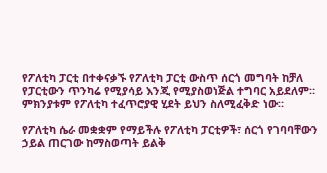የፖለቲካ ፓርቲ በተቀናቃኙ የፖለቲካ ፓርቲ ውስጥ ሰርጎ መግባት ከቻለ የፓርቲውን ጥንካሬ የሚያሳይ እንጂ የሚያስወነጅል ተግባር አይደለም። ምክንያቱም የፖለቲካ ተፈጥሮያዊ ሂደት ይህን ስለሚፈቅድ ነው።

የፖለቲካ ሴራ መቋቋም የማይችሉ የፖለቲካ ፓርቲዎች፣ ሰርጎ የገባባቸውን ኃይል ጠርገው ከማስወጣት ይልቅ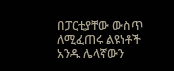በፓርቲያቸው ውስጥ ለሚፈጠሩ ልዩነቶች አንዱ ሌላኛውን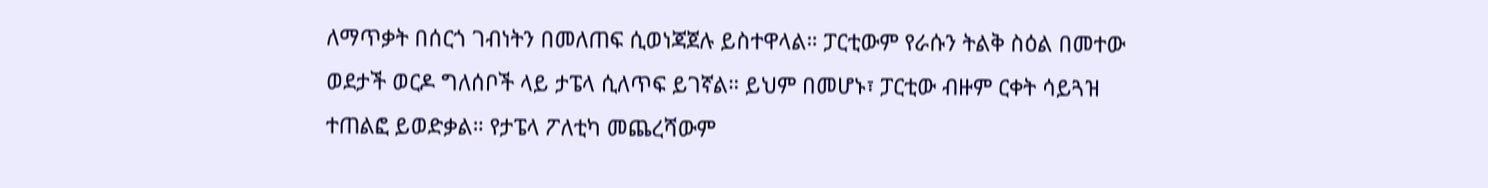ለማጥቃት በሰርጎ ገብነትን በመለጠፍ ሲወነጃጀሉ ይስተዋላል። ፓርቲውም የራሱን ትልቅ ስዕል በመተው ወደታች ወርዶ ግለሰቦች ላይ ታፔላ ሲለጥፍ ይገኛል። ይህም በመሆኑ፣ ፓርቲው ብዙም ርቀት ሳይጓዝ ተጠልፎ ይወድቃል። የታፔላ ፖለቲካ መጨረሻውም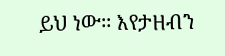ይህ ነው። እየታዘብን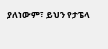ያለነውም፣ ይህን የታፔላ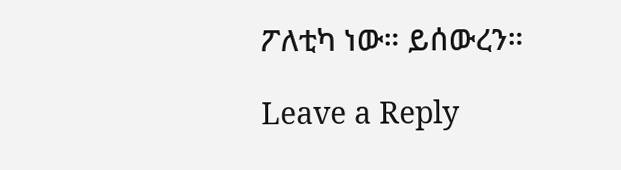ፖለቲካ ነው። ይሰውረን።

Leave a Reply